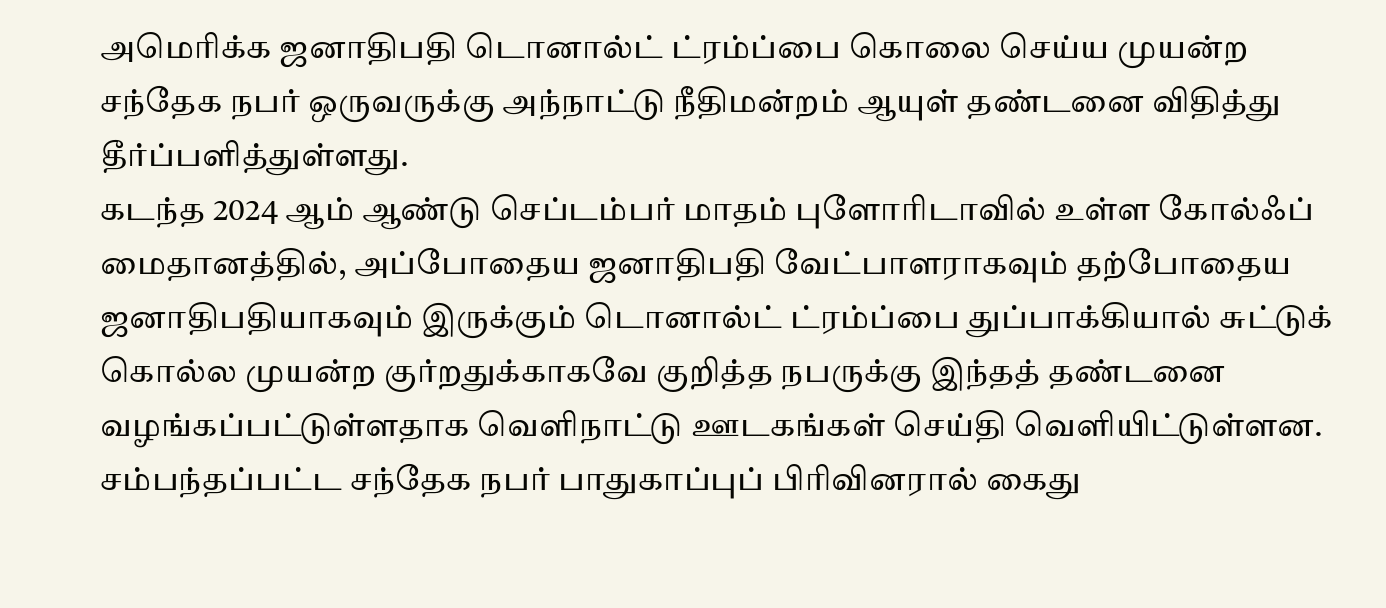அமெரிக்க ஜனாதிபதி டொனால்ட் ட்ரம்ப்பை கொலை செய்ய முயன்ற சந்தேக நபர் ஒருவருக்கு அந்நாட்டு நீதிமன்றம் ஆயுள் தண்டனை விதித்து தீர்ப்பளித்துள்ளது.
கடந்த 2024 ஆம் ஆண்டு செப்டம்பர் மாதம் புளோரிடாவில் உள்ள கோல்ஃப் மைதானத்தில், அப்போதைய ஜனாதிபதி வேட்பாளராகவும் தற்போதைய ஜனாதிபதியாகவும் இருக்கும் டொனால்ட் ட்ரம்ப்பை துப்பாக்கியால் சுட்டுக் கொல்ல முயன்ற குர்றதுக்காகவே குறித்த நபருக்கு இந்தத் தண்டனை வழங்கப்பட்டுள்ளதாக வெளிநாட்டு ஊடகங்கள் செய்தி வெளியிட்டுள்ளன.
சம்பந்தப்பட்ட சந்தேக நபர் பாதுகாப்புப் பிரிவினரால் கைது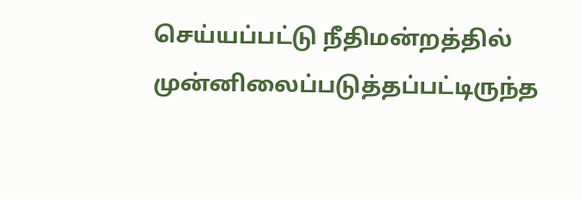செய்யப்பட்டு நீதிமன்றத்தில் முன்னிலைப்படுத்தப்பட்டிருந்த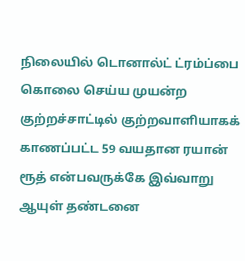நிலையில் டொனால்ட் ட்ரம்ப்பை கொலை செய்ய முயன்ற குற்றச்சாட்டில் குற்றவாளியாகக் காணப்பட்ட 59 வயதான ரயான் ரூத் என்பவருக்கே இவ்வாறு ஆயுள் தண்டனை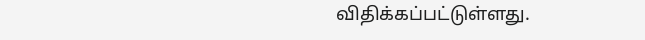விதிக்கப்பட்டுள்ளது.